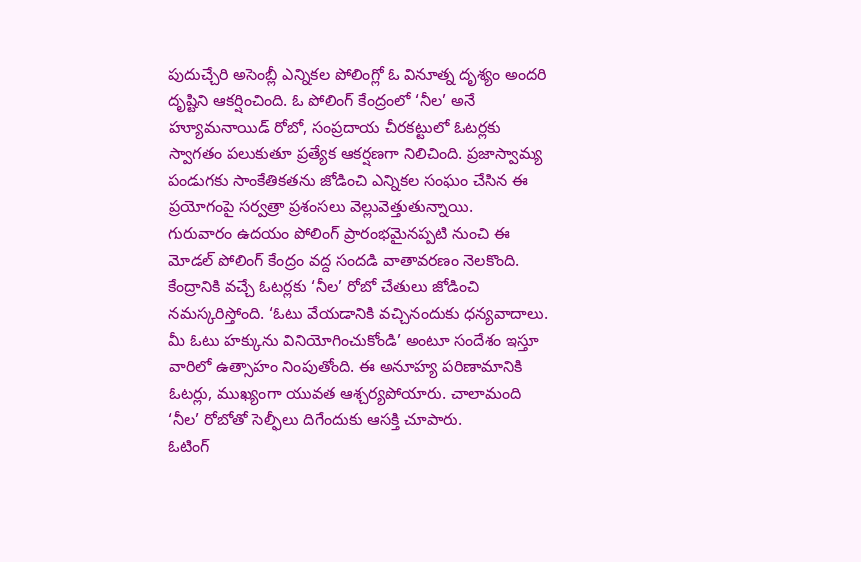పుదుచ్చేరి అసెంబ్లీ ఎన్నికల పోలింగ్లో ఓ వినూత్న దృశ్యం అందరి దృష్టిని ఆకర్షించింది. ఓ పోలింగ్ కేంద్రంలో ‘నీల’ అనే హ్యూమనాయిడ్ రోబో, సంప్రదాయ చీరకట్టులో ఓటర్లకు స్వాగతం పలుకుతూ ప్రత్యేక ఆకర్షణగా నిలిచింది. ప్రజాస్వామ్య పండుగకు సాంకేతికతను జోడించి ఎన్నికల సంఘం చేసిన ఈ ప్రయోగంపై సర్వత్రా ప్రశంసలు వెల్లువెత్తుతున్నాయి.
గురువారం ఉదయం పోలింగ్ ప్రారంభమైనప్పటి నుంచి ఈ మోడల్ పోలింగ్ కేంద్రం వద్ద సందడి వాతావరణం నెలకొంది. కేంద్రానికి వచ్చే ఓటర్లకు ‘నీల’ రోబో చేతులు జోడించి నమస్కరిస్తోంది. ‘ఓటు వేయడానికి వచ్చినందుకు ధన్యవాదాలు. మీ ఓటు హక్కును వినియోగించుకోండి’ అంటూ సందేశం ఇస్తూ వారిలో ఉత్సాహం నింపుతోంది. ఈ అనూహ్య పరిణామానికి ఓటర్లు, ముఖ్యంగా యువత ఆశ్చర్యపోయారు. చాలామంది ‘నీల’ రోబోతో సెల్ఫీలు దిగేందుకు ఆసక్తి చూపారు.
ఓటింగ్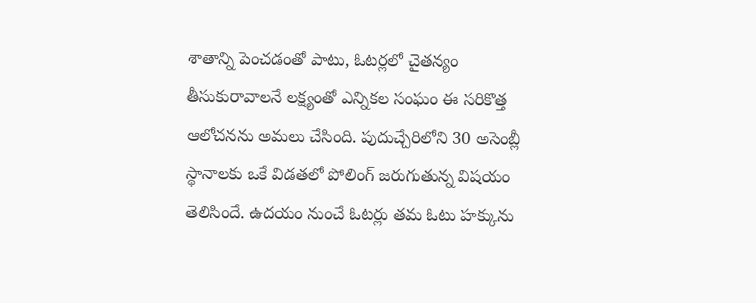శాతాన్ని పెంచడంతో పాటు, ఓటర్లలో చైతన్యం తీసుకురావాలనే లక్ష్యంతో ఎన్నికల సంఘం ఈ సరికొత్త ఆలోచనను అమలు చేసింది. పుదుచ్చేరిలోని 30 అసెంబ్లీ స్థానాలకు ఒకే విడతలో పోలింగ్ జరుగుతున్న విషయం తెలిసిందే. ఉదయం నుంచే ఓటర్లు తమ ఓటు హక్కును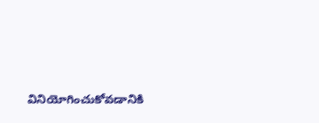వినియోగించుకోవడానికి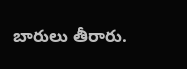బారులు తీరారు.